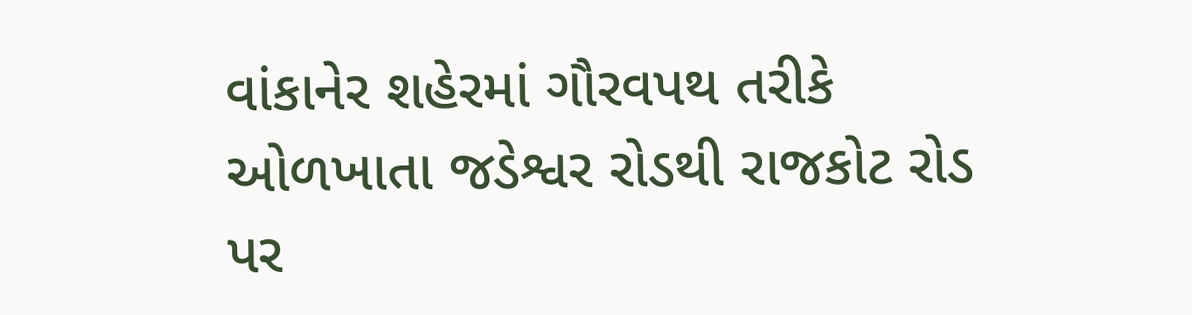વાંકાનેર શહેરમાં ગૌરવપથ તરીકે ઓળખાતા જડેશ્વર રોડથી રાજકોટ રોડ પર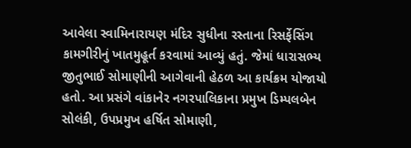આવેલા સ્વામિનારાયણ મંદિર સુધીના રસ્તાના રિસર્ફેસિંગ કામગીરીનું ખાતમુહૂર્ત કરવામાં આવ્યું હતું. જેમાં ધારાસભ્ય જીતુભાઈ સોમાણીની આગેવાની હેઠળ આ કાર્યક્રમ યોજાયો હતો. આ પ્રસંગે વાંકાનેર નગરપાલિકાના પ્રમુખ ડિમ્પલબેન સોલંકી, ઉપપ્રમુખ હર્ષિત સોમાણી,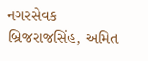નગરસેવક બ્રિજરાજસિંહ, અમિત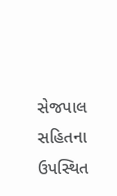સેજપાલ સહિતના ઉપસ્થિત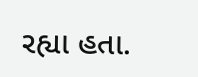રહ્યા હતા.